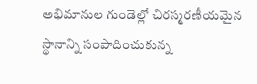అభిమానుల గుండెల్లో చిరస్మరణీయమైన స్థానాన్ని సంపాదించుకున్న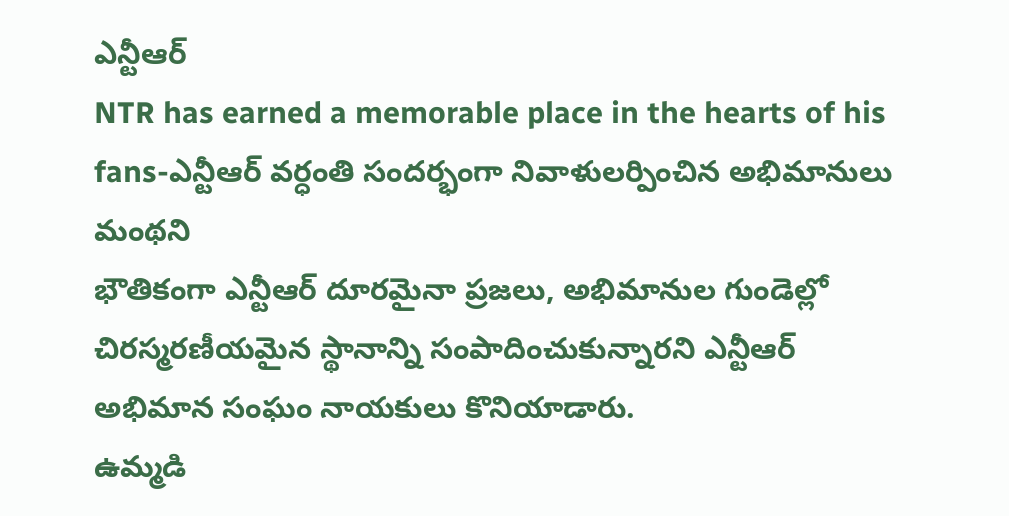ఎన్టీఆర్
NTR has earned a memorable place in the hearts of his fans-ఎన్టీఆర్ వర్ధంతి సందర్భంగా నివాళులర్పించిన అభిమానులు
మంథని
భౌతికంగా ఎన్టీఆర్ దూరమైనా ప్రజలు, అభిమానుల గుండెల్లో చిరస్మరణీయమైన స్థానాన్ని సంపాదించుకున్నారని ఎన్టీఆర్ అభిమాన సంఘం నాయకులు కొనియాడారు.
ఉమ్మడి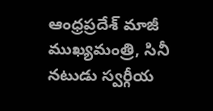ఆంధ్రప్రదేశ్ మాజీ ముఖ్యమంత్రి, సినీ నటుడు స్వర్గీయ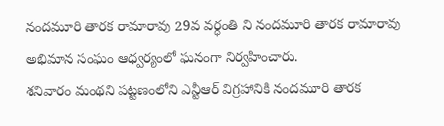నందమూరి తారక రామారావు 29వ వర్ధంతి ని నందమూరి తారక రామారావు అభిమాన సంఘం ఆధ్వర్యంలో ఘనంగా నిర్వహించారు.
శనివారం మంథని పట్టణంలోని ఎన్టీఆర్ విగ్రహానికి నందమూరి తారక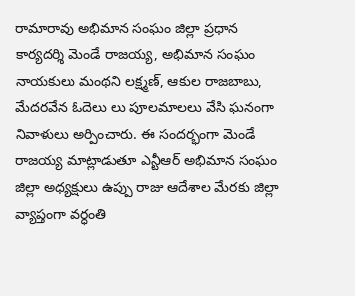రామారావు అభిమాన సంఘం జిల్లా ప్రధాన కార్యదర్శి మెండే రాజయ్య, అభిమాన సంఘం నాయకులు మంథని లక్ష్మణ్, ఆకుల రాజబాబు, మేదరవేన ఓదెలు లు పూలమాలలు వేసి ఘనంగా నివాళులు అర్పించారు. ఈ సందర్భంగా మెండే రాజయ్య మాట్లాడుతూ ఎన్టీఆర్ అభిమాన సంఘం జిల్లా అధ్యక్షులు ఉప్పు రాజు ఆదేశాల మేరకు జిల్లా వ్యాప్తంగా వర్ధంతి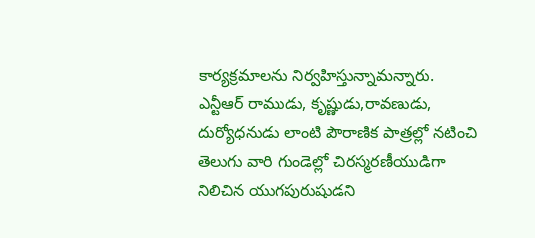కార్యక్రమాలను నిర్వహిస్తున్నామన్నారు.
ఎన్టీఆర్ రాముడు, కృష్ణుడు,రావణుడు, దుర్యోధనుడు లాంటి పౌరాణిక పాత్రల్లో నటించి తెలుగు వారి గుండెల్లో చిరస్మరణీయుడిగా నిలిచిన యుగపురుషుడని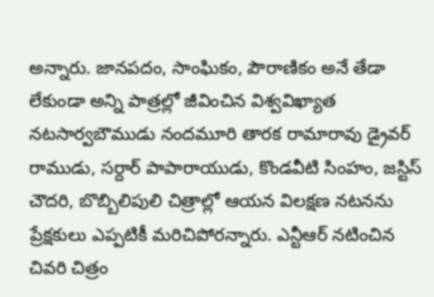అన్నారు. జానపదం, సాంఘికం, పౌరాణికం అనే తేడా లేకుండా అన్ని పాత్రల్లో జీవించిన విశ్వవిఖ్యాత నటసార్వబౌముడు నందమూరి తారక రామారావు డ్రైవర్ రాముడు, సర్దార్ పాపారాయుడు, కొండవీటి సింహం, జస్టిస్ చౌదరి, బొబ్బిలిపులి చిత్రాల్లో ఆయన విలక్షణ నటనను ప్రేక్షకులు ఎప్పటికీ మరిచిపోరన్నారు. ఎన్టీఆర్ నటించిన చివరి చిత్రం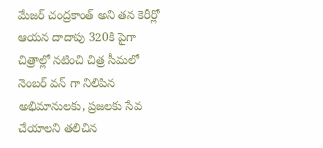మేజర్ చంద్రకాంత్ అని తన కెరీర్లో ఆయన దాదాపు 320కి పైగా చిత్రాల్లో నటించి చిత్ర సీమలో నెంబర్ వన్ గా నిలిపిన అభిమానులకు, ప్రజలకు సేవ చేయాలని తలిచిన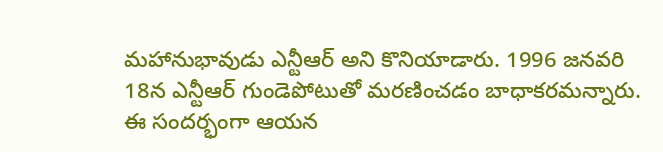మహానుభావుడు ఎన్టీఆర్ అని కొనియాడారు. 1996 జనవరి 18న ఎన్టీఆర్ గుండెపోటుతో మరణించడం బాధాకరమన్నారు. ఈ సందర్భంగా ఆయన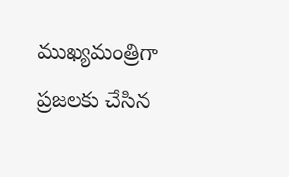ముఖ్యమంత్రిగా ప్రజలకు చేసిన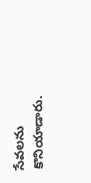సేవలను కొనియాడారు.